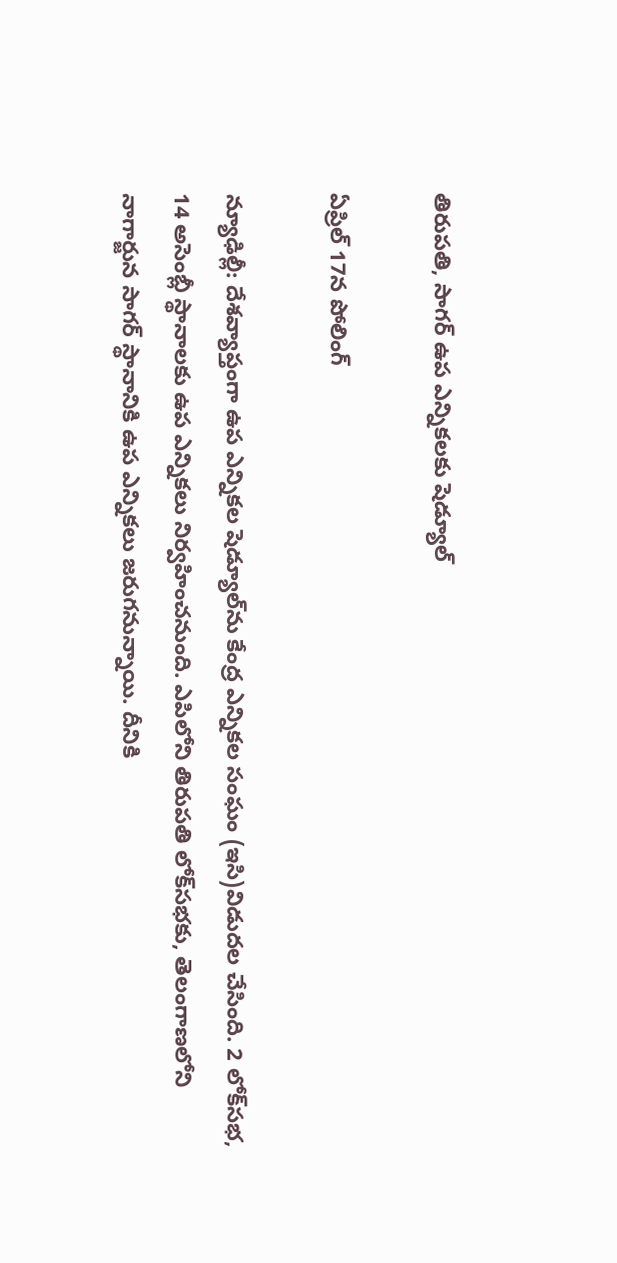తిరుప‌తి, సాగర్‌ ఉప ఎన్నికల‌కు షెడ్యూల్‌

ఏప్రిల్‌ 17న పోలింగ్‌

న్యూఢిల్లీ: దేశవ్యాప్తంగా ఉప ఎన్నిక‌ల షెడ్యూల్‌ను కేంద్ర ఎన్నిక‌ల సంఘం (ఇసి)విడుద‌ల చేసింది. 2 లోక్‌స‌భ‌, 14 అసెంబ్లీ స్థానాల‌కు ఉప ఎన్నిక‌లు నిర్వ‌హించ‌నుంది. ఎపిలోని తిరుప‌తి లోక్‌స‌భకు, తెలంగాణ‌లోని నాగార్జున సాగర్ స్థానానికి ఉప ఎన్నిక‌లు జ‌రుగ‌నున్నాయి. దీనికి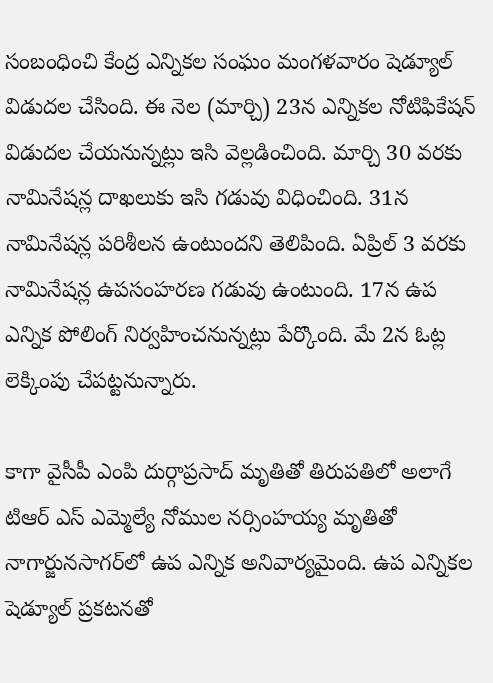సంబంధించి కేంద్ర ఎన్నికల సంఘం మంగళవారం షెడ్యూల్‌ విడుదల చేసింది. ఈ నెల (మార్చి) 23న ఎన్నికల నోటిఫికేషన్‌ విడుదల చేయనున్నట్లు ఇసి వెల్లడించింది. మార్చి 30 వరకు నామినేషన్ల దాఖ‌లుకు ఇసి గ‌డువు విధించింది. 31న నామినేషన్ల పరిశీలన ఉంటుందని తెలిపింది. ఏప్రిల్‌ 3 వరకు నామినేషన్ల ఉపసంహరణ గడువు ఉంటుంది. 17న ఉప ఎన్నిక పోలింగ్‌ నిర్వహించనున్నట్లు పేర్కొంది. మే 2న ఓట్ల లెక్కింపు చేపట్టనున్నారు.

కాగా వైసీపీ ఎంపి దుర్గాప్ర‌సాద్ మృతితో తిరుప‌తిలో అలాగే టిఆర్ ఎస్ ఎమ్మెల్యే నోముల న‌ర్సింహ‌య్య మృతితో నాగార్జున‌సాగ‌ర్‌లో ఉప ఎన్నిక అనివార్య‌మైంది. ఉప ఎన్నిక‌ల షెడ్యూల్ ప్ర‌క‌ట‌న‌తో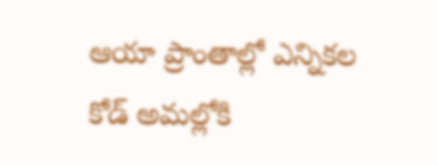ఆయా ప్రాంతాల్లో ఎన్నిక‌ల కోడ్ అమ‌ల్లోకి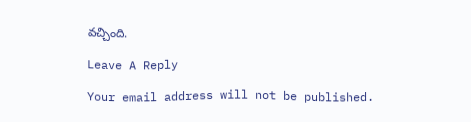వ‌చ్చింది.

Leave A Reply

Your email address will not be published.